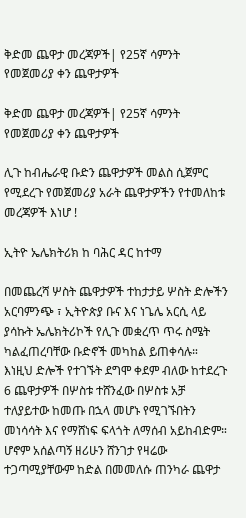ቅድመ ጨዋታ መረጃዎች| የ25ኛ ሳምንት የመጀመሪያ ቀን ጨዋታዎች

ቅድመ ጨዋታ መረጃዎች| የ25ኛ ሳምንት የመጀመሪያ ቀን ጨዋታዎች

ሊጉ ከብሔራዊ ቡድን ጨዋታዎች መልስ ሲጀምር የሚደረጉ የመጀመሪያ አራት ጨዋታዎችን የተመለከቱ መረጃዎች እነሆ !

ኢትዮ ኤሌክትሪክ ከ ባሕር ዳር ከተማ

በመጨረሻ ሦስት ጨዋታዎች ተከታታይ ሦስት ድሎችን አርባምንጭ ፣ ኢትዮጵያ ቡና እና ነጌሌ አርሲ ላይ ያሳኩት ኤሌክትሪኮች የሊጉ መቋረጥ ጥሩ ስሜት ካልፈጠረባቸው ቡድኖች መካከል ይጠቀሳሉ። እነዚህ ድሎች የተገኙት ደግሞ ቀደም ብለው ከተደረጉ 6 ጨዋታዎች በሦስቱ ተሸንፈው በሦስቱ አቻ ተለያይተው ከመጡ በኋላ መሆኑ የሚገኙበትን መነሳሳት እና የማሸነፍ ፍላጎት ለማሰብ አይከብድም። ሆኖም አሰልጣኝ ዘሪሁን ሸንገታ የዛሬው ተጋጣሚያቸውም ከድል በመመለሱ ጠንካራ ጨዋታ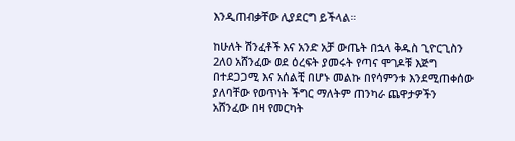እንዲጠብቃቸው ሊያደርግ ይችላል።

ከሁለት ሽንፈቶች እና አንድ አቻ ውጤት በኋላ ቅዱስ ጊዮርጊስን 2ለ0 አሸንፈው ወደ ዕረፍት ያመሩት የጣና ሞገዶቹ እጅግ በተደጋጋሚ እና አሰልቺ በሆኑ መልኩ በየሳምንቱ እንደሚጠቀሰው ያለባቸው የወጥነት ችግር ማለትም ጠንካራ ጨዋታዎችን አሸንፈው በዛ የመርካት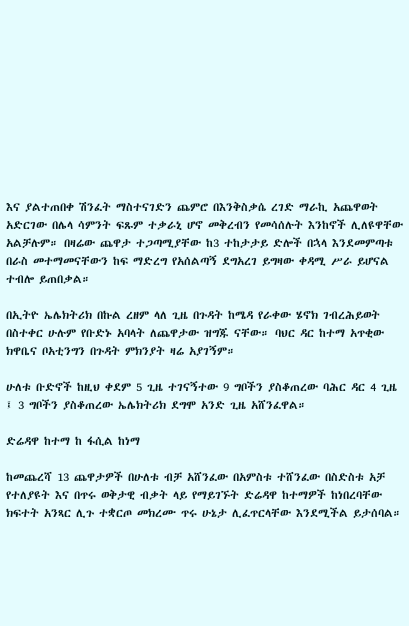እና ያልተጠበቀ ሽንፈት ማስተናገድን ጨምሮ በእንቅስቃሴ ረገድ ማራኪ አጨዋወት አድርገው በሌላ ሳምንት ፍጹም ተቃራኒ ሆኖ መቅረብን የመሳሰሉት እንከኖች ሊለዩዋቸው አልቻሉም። በዛሬው ጨዋታ ተጋጣሚያቸው ከ3 ተከታታይ ድሎች በኋላ እንደመምጣቱ በራስ መተማመናቸውን ከፍ ማድረግ የአሰልጣኝ ደግአረገ ይግዛው ቀዳሚ ሥራ ይሆናል ተብሎ ይጠበቃል።

በኢትዮ ኤሌክትሪክ በኩል ረዘም ላለ ጊዜ በጉዳት ከሜዳ የራቀው ሄኖክ ገብረሕይወት በስተቀር ሁሉም የቡድኑ አባላት ለጨዋታው ዝግጁ ናቸው። ባህር ዳር ከተማ አጥቂው ክዋቤና ቦአቲንግን በጉዳት ምክንያት ዛሬ አያገኝም።

ሁለቱ ቡድኖች ከዚህ ቀደም 5 ጊዜ ተገናኝተው 9 ግቦችን ያስቆጠረው ባሕር ዳር 4 ጊዜ ፤ 3 ግቦችን ያስቆጠረው ኤሌክትሪክ ደግሞ አንድ ጊዜ አሸንፈዋል።

ድሬዳዋ ከተማ ከ ፋሲል ከነማ

ከመጨረሻ 13 ጨዋታዎች በሁለቱ ብቻ አሸንፈው በአምስቱ ተሸንፈው በስድስቱ አቻ የተለያዩት እና በጥሩ ወቅታዊ ብቃት ላይ የማይገኙት ድሬዳዋ ከተማዎች ከነበረባቸው ክፍተት አንጻር ሊጉ ተቋርጦ መክረሙ ጥሩ ሁኔታ ሊፈጥርላቸው እንደሚችል ይታሰባል።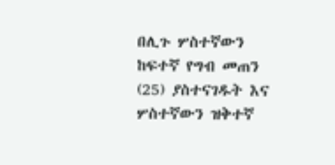በሊጉ ሦስተኛውን ከፍተኛ የግብ መጠን (25) ያስተናገዱት እና ሦስተኛውን ዝቅተኛ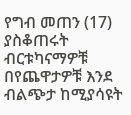የግብ መጠን (17) ያስቆጠሩት ብርቱካናማዎቹ በየጨዋታዎቹ እንደ ብልጭታ ከሚያሳዩት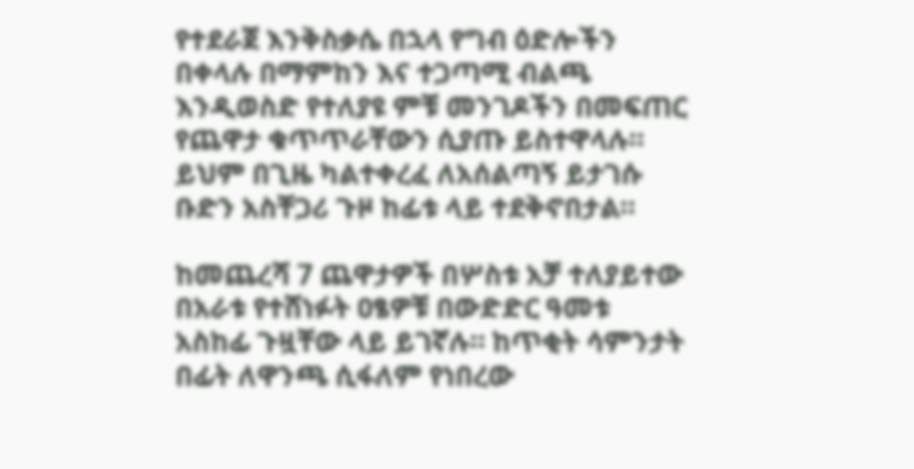የተደራጀ እንቅስቃሴ በኋላ የግብ ዕድሎችን በቀላሉ በማምከን እና ተጋጣሚ ብልጫ እንዲወስድ የተለያዩ ምቹ መንገዶችን በመፍጠር የጨዋታ ቁጥጥራቸውን ሲያጡ ይስተዋላሉ። ይህም በጊዜ ካልተቀረፈ ለአሰልጣኝ ይታገሱ ቡድን አስቸጋሪ ጉዞ ከፊቱ ላይ ተደቅኖበታል።

ከመጨረሻ 7 ጨዋታዎች በሦስቱ አቻ ተለያይተው በአራቱ የተሸነፉት ዐፄዎቹ በውድድር ዓመቱ አስከፊ ጉዟቸው ላይ ይገኛሉ። ከጥቂት ሳምንታት በፊት ለዋንጫ ሲፋለም የነበረው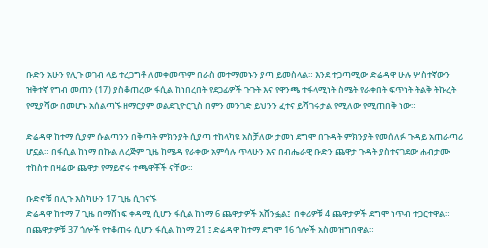ቡድን አሁን የሊጉ ወገብ ላይ ተረጋግቶ ለመቀመጥም በራስ መተማመኑን ያጣ ይመስላል። እንደ ተጋጣሚው ድሬዳዋ ሁሉ ሦስተኛውን ዝቅተኛ የግብ መጠን (17) ያስቆጠረው ፋሲል ከነበረበት የደጋፊዎች ጉጉት እና የዋንጫ ተፋላሚነት ስሜት የራቀበት ፍጥነት ትልቅ ትኩረት የሚያሻው በመሆኑ አሰልጣኙ ዘማርያም ወልደጊዮርጊስ በምን መንገድ ይህንን ፈተና ይሻገሩታል የሚለው የሚጠበቅ ነው።

ድሬዳዋ ከተማ ሲያም ሱልጣንን በቅጣት ምክንያት ሲያጣ ተከላካዩ አስቻለው ታመነ ደግሞ በጉዳት ምክንያት የመሰለፉ ጉዳይ አጠራጣሪ ሆኗል። በፋሲል ከነማ በኩል ለረጅም ጊዜ ከሜዳ የራቀው አምሳሉ ጥላሁን እና በብሔራዊ ቡድን ጨዋታ ጉዳት ያስተናገደው ሐብታሙ ተከስተ በዛሬው ጨዋታ የማይኖሩ ተጫዋቾች ናቸው።

ቡድኖቹ በሊጉ እስካሁን 17 ጊዜ ሲገናኙ
ድሬዳዋ ከተማ 7 ጊዜ በማሸነፍ ቀዳሚ ሲሆን ፋሲል ከነማ 6 ጨዋታዎች አሸንፏል፤  በቀሪዎቹ 4 ጨዋታዎች ደግሞ ነጥብ ተጋርተዋል። በጨዋታዎቹ 37 ጎሎች የተቆጠሩ ሲሆን ፋሲል ከነማ 21 ፤ ድሬዳዋ ከተማ ደግሞ 16 ጎሎች አስመዝግበዋል።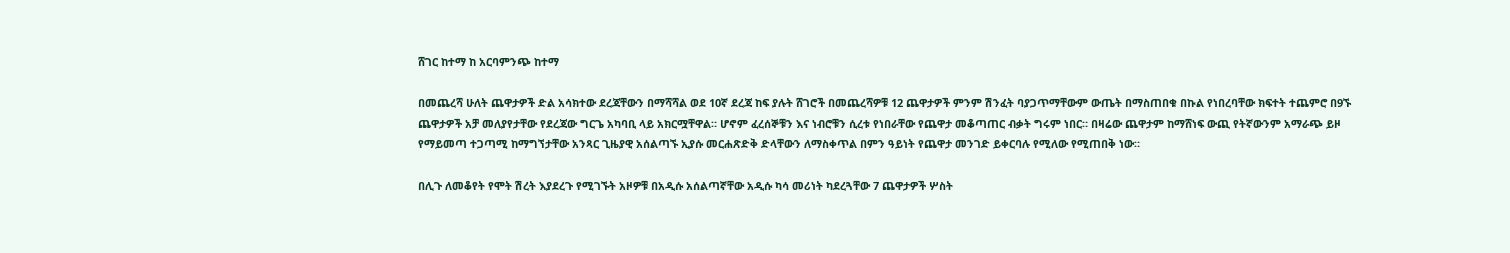ሸገር ከተማ ከ አርባምንጭ ከተማ

በመጨረሻ ሁለት ጨዋታዎች ድል አሳክተው ደረጃቸውን በማሻሻል ወደ 10ኛ ደረጃ ከፍ ያሉት ሸገሮች በመጨረሻዎቹ 12 ጨዋታዎች ምንም ሽንፈት ባያጋጥማቸውም ውጤት በማስጠበቁ በኩል የነበረባቸው ክፍተት ተጨምሮ በ9ኙ ጨዋታዎች አቻ መለያየታቸው የደረጃው ግርጌ አካባቢ ላይ አክርሟቸዋል። ሆኖም ፈረሰኞቹን እና ነብሮቹን ሲረቱ የነበራቸው የጨዋታ መቆጣጠር ብቃት ግሩም ነበር። በዛሬው ጨዋታም ከማሸነፍ ውጪ የትኛውንም አማራጭ ይዞ የማይመጣ ተጋጣሚ ከማግኘታቸው አንጻር ጊዜያዊ አሰልጣኙ ኢያሱ መርሐጽድቅ ድላቸውን ለማስቀጥል በምን ዓይነት የጨዋታ መንገድ ይቀርባሉ የሚለው የሚጠበቅ ነው።

በሊጉ ለመቆየት የሞት ሽረት እያደረጉ የሚገኙት አዞዎቹ በአዲሱ አሰልጣኛቸው አዲሱ ካሳ መሪነት ካደረጓቸው 7 ጨዋታዎች ሦስት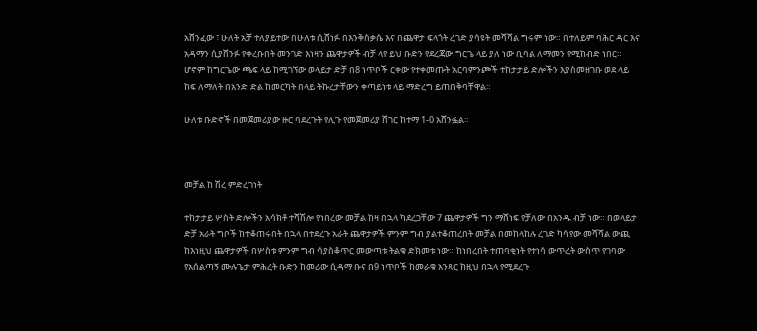አሸንፈው ፣ ሁለት አቻ ተለያይተው በሁለቱ ሲሸነፉ በእንቅስቃሴ እና በጨዋታ ፍላጎት ረገድ ያሳዩት መሻሻል ግሩም ነው። በተለይም ባሕር ዳር እና አዳማን ሲያሸንፉ የቀረቡበት መንገድ እነዛን ጨዋታዎች ብቻ ላየ ይህ ቡድን የደረጃው ግርጌ ላይ ያለ ነው ቢባል ለማመን የሚከብድ ነበር። ሆኖም ከግርጌው ጫፍ ላይ ከሚገኘው ወላይታ ድቻ በ8 ነጥቦች ርቀው የተቀመጡት አርባምንጮች ተከታታይ ድሎችን እያስመዘገቡ ወደ ላይ ከፍ ለማለት በአንድ ድል ከመርካት በላይ ትኩረታቸውን ቀጣይነቱ ላይ ማድረግ ይጠበቅባቸዋል።

ሁለቱ ቡድኖች በመጀመሪያው ዙር ባደረጉት የሊጉ የመጀመሪያ ሸገር ከተማ 1-0 አሸንፏል።



መቻል ከ ሽረ ምድረገነት

ተከታታይ ሦስት ድሎችን አሳክቶ ተሻሽሎ የነበረው መቻል ከዛ በኋላ ካደረጋቸው 7 ጨዋታዎች ግን ማሸነፍ የቻለው በአንዱ ብቻ ነው። በወላይታ ድቻ አራት ግቦች ከተቆጠሩበት በኋላ በተደረጉ አራት ጨዋታዎች ምንም ግብ ያልተቆጠረበት መቻል በመከላከሉ ረገድ ካሳየው መሻሻል ውጪ ከእነዚህ ጨዋታዎች በሦስቱ ምንም ግብ ሳያስቆጥር መውጣቱ ትልቁ ድክመቱ ነው። ከነበረበት ተጠባቂነት የተነሳ ውጥረት ውስጥ የገባው የአሰልጣኝ ሙሉጌታ ምሕረት ቡድን ከመሪው ሲዳማ ቡና በ9 ነጥቦች ከመራቁ አንጻር ከዚህ በኋላ የሚደረጉ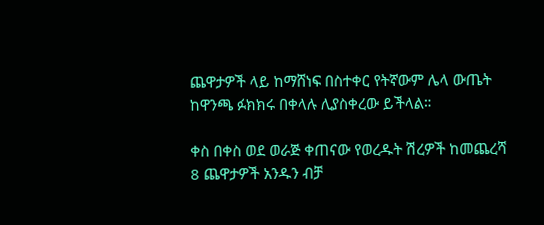ጨዋታዎች ላይ ከማሸነፍ በስተቀር የትኛውም ሌላ ውጤት ከዋንጫ ፉክክሩ በቀላሉ ሊያስቀረው ይችላል።

ቀስ በቀስ ወደ ወራጅ ቀጠናው የወረዱት ሽረዎች ከመጨረሻ 8 ጨዋታዎች አንዱን ብቻ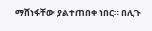ማሸነፋቸው ያልተጠበቀ ነበር። በሊጉ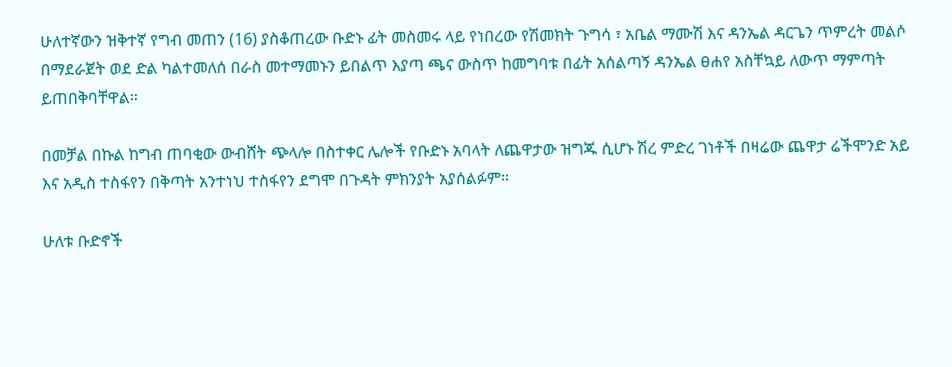ሁለተኛውን ዝቅተኛ የግብ መጠን (16) ያስቆጠረው ቡድኑ ፊት መስመሩ ላይ የነበረው የሽመክት ጉግሳ ፣ አቤል ማሙሽ እና ዳንኤል ዳርጌን ጥምረት መልሶ በማደራጀት ወደ ድል ካልተመለሰ በራስ መተማመኑን ይበልጥ እያጣ ጫና ውስጥ ከመግባቱ በፊት አሰልጣኝ ዳንኤል ፀሐየ አስቸኳይ ለውጥ ማምጣት ይጠበቅባቸዋል።

በመቻል በኩል ከግብ ጠባቂው ውብሸት ጭላሎ በስተቀር ሌሎች የቡድኑ አባላት ለጨዋታው ዝግጁ ሲሆኑ ሽረ ምድረ ገነቶች በዛሬው ጨዋታ ሬችሞንድ አይ እና አዲስ ተስፋየን በቅጣት አንተነህ ተስፋየን ደግሞ በጉዳት ምክንያት አያሰልፉም።

ሁለቱ ቡድኖች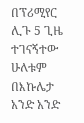በፕሪሚየር ሊጉ 5 ጊዜ ተገናኝተው
ሁለቱም በእኩሌታ አንድ አንድ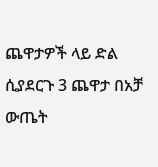ጨዋታዎች ላይ ድል ሲያደርጉ 3 ጨዋታ በአቻ ውጤት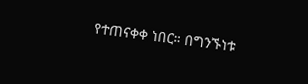የተጠናቀቀ ነበር። በግንኙነቱ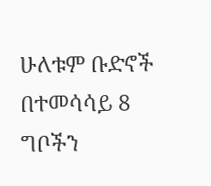ሁለቱም ቡድኖች በተመሳሳይ 8 ግቦችን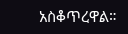አስቆጥረዋል።